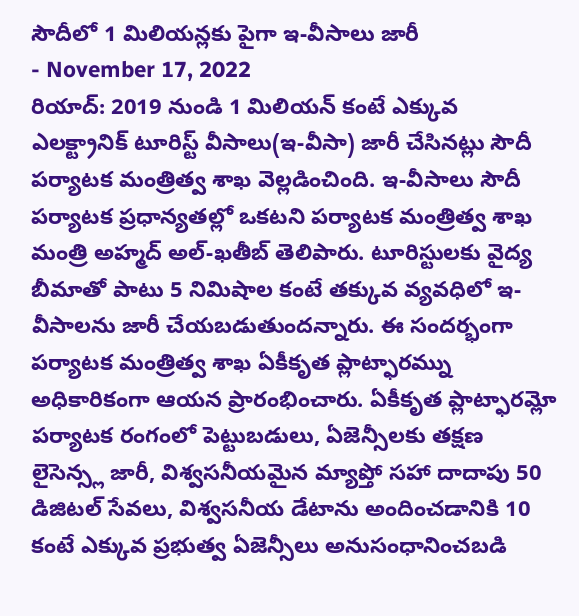సౌదీలో 1 మిలియన్లకు పైగా ఇ-వీసాలు జారీ
- November 17, 2022
రియాద్: 2019 నుండి 1 మిలియన్ కంటే ఎక్కువ ఎలక్ట్రానిక్ టూరిస్ట్ వీసాలు(ఇ-వీసా) జారీ చేసినట్లు సౌదీ పర్యాటక మంత్రిత్వ శాఖ వెల్లడించింది. ఇ-వీసాలు సౌదీ పర్యాటక ప్రధాన్యతల్లో ఒకటని పర్యాటక మంత్రిత్వ శాఖ మంత్రి అహ్మద్ అల్-ఖతీబ్ తెలిపారు. టూరిస్టులకు వైద్య బీమాతో పాటు 5 నిమిషాల కంటే తక్కువ వ్యవధిలో ఇ-వీసాలను జారీ చేయబడుతుందన్నారు. ఈ సందర్భంగా పర్యాటక మంత్రిత్వ శాఖ ఏకీకృత ప్లాట్ఫారమ్ను అధికారికంగా ఆయన ప్రారంభించారు. ఏకీకృత ప్లాట్ఫారమ్లో పర్యాటక రంగంలో పెట్టుబడులు, ఏజెన్సీలకు తక్షణ లైసెన్స్ల జారీ, విశ్వసనీయమైన మ్యాప్తో సహా దాదాపు 50 డిజిటల్ సేవలు, విశ్వసనీయ డేటాను అందించడానికి 10 కంటే ఎక్కువ ప్రభుత్వ ఏజెన్సీలు అనుసంధానించబడి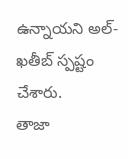ఉన్నాయని అల్-ఖతీబ్ స్పష్టం చేశారు.
తాజా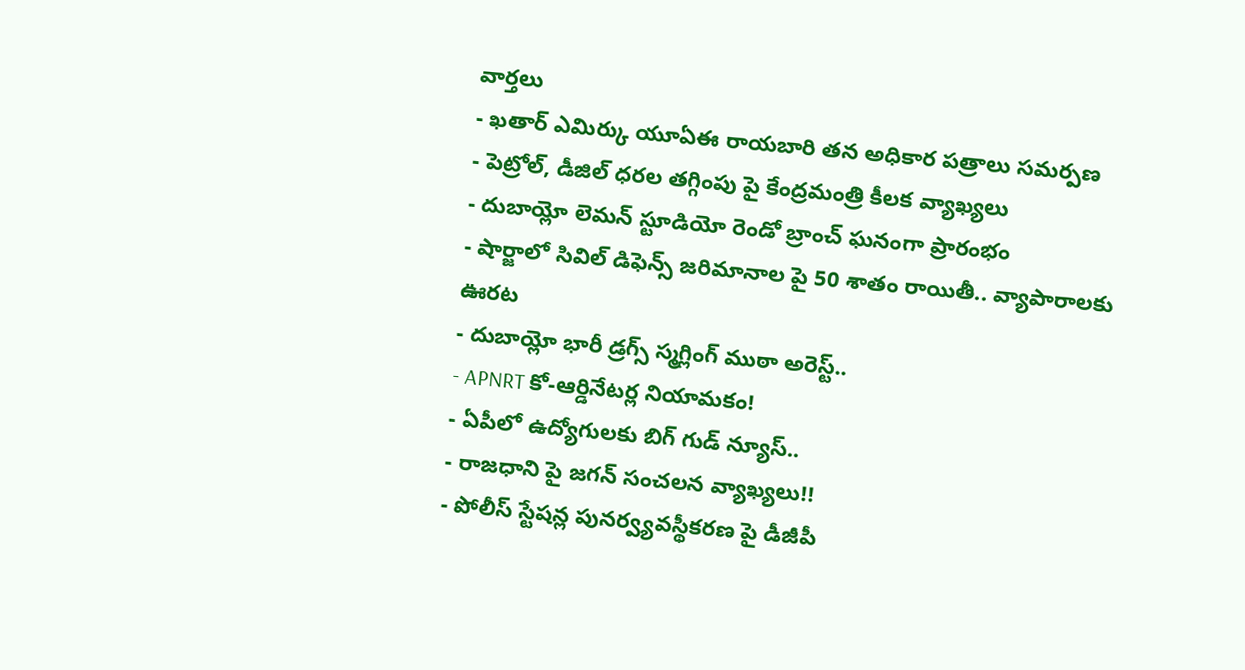వార్తలు
- ఖతార్ ఎమిర్కు యూఏఈ రాయబారి తన అధికార పత్రాలు సమర్పణ
- పెట్రోల్, డీజిల్ ధరల తగ్గింపు పై కేంద్రమంత్రి కీలక వ్యాఖ్యలు
- దుబాయ్లో లెమన్ స్టూడియో రెండో బ్రాంచ్ ఘనంగా ప్రారంభం
- షార్జాలో సివిల్ డిఫెన్స్ జరిమానాల పై 50 శాతం రాయితీ.. వ్యాపారాలకు ఊరట
- దుబాయ్లో భారీ డ్రగ్స్ స్మగ్లింగ్ ముఠా అరెస్ట్..
- APNRT కో-ఆర్డినేటర్ల నియామకం!
- ఏపీలో ఉద్యోగులకు బిగ్ గుడ్ న్యూస్..
- రాజధాని పై జగన్ సంచలన వ్యాఖ్యలు!!
- పోలీస్ స్టేషన్ల పునర్వ్యవస్థీకరణ పై డీజీపీ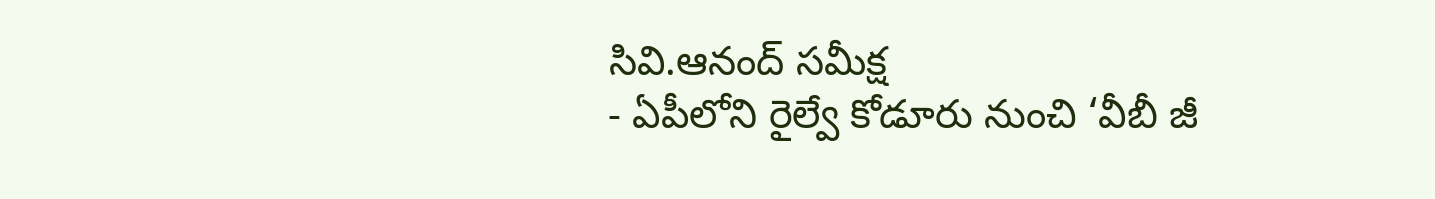సివి.ఆనంద్ సమీక్ష
- ఏపీలోని రైల్వే కోడూరు నుంచి ‘వీబీ జీ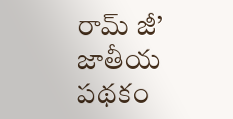రామ్ జీ’ జాతీయ పథకం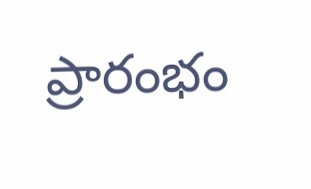ప్రారంభం